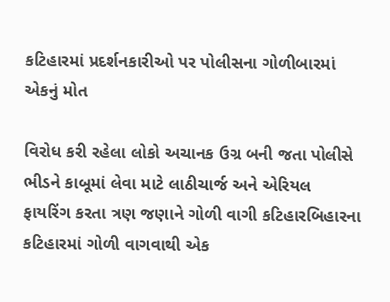કટિહારમાં પ્રદર્શનકારીઓ પર પોલીસના ગોળીબારમાં એકનું મોત

વિરોધ કરી રહેલા લોકો અચાનક ઉગ્ર બની જતા પોલીસે ભીડને કાબૂમાં લેવા માટે લાઠીચાર્જ અને એરિયલ ફાયરિંગ કરતા ત્રણ જણાને ગોળી વાગી કટિહારબિહારના કટિહારમાં ગોળી વાગવાથી એક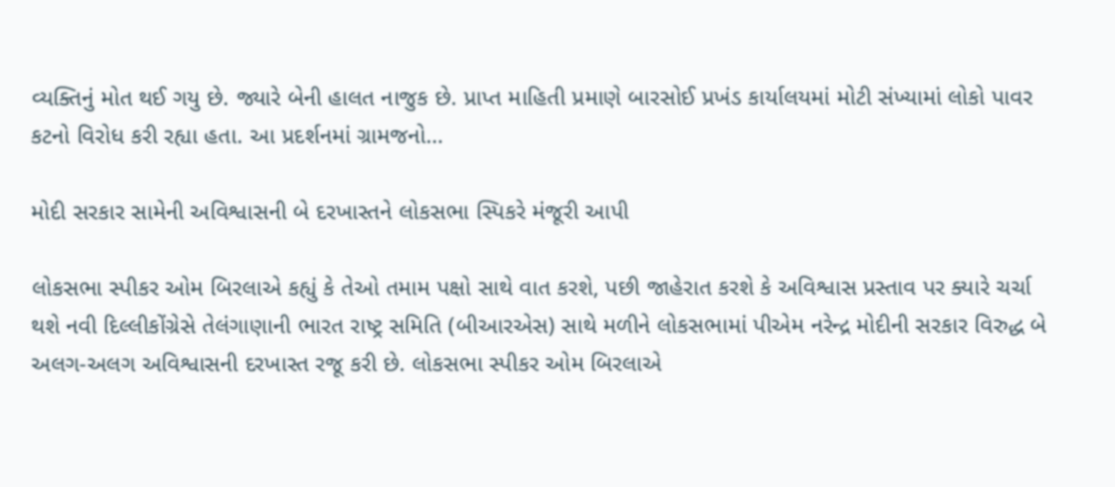વ્યક્તિનું મોત થઈ ગયુ છે. જ્યારે બેની હાલત નાજુક છે. પ્રાપ્ત માહિતી પ્રમાણે બારસોઈ પ્રખંડ કાર્યાલયમાં મોટી સંખ્યામાં લોકો પાવર કટનો વિરોધ કરી રહ્યા હતા. આ પ્રદર્શનમાં ગ્રામજનો…

મોદી સરકાર સામેની અવિશ્વાસની બે દરખાસ્તને લોકસભા સ્પિકરે મંજૂરી આપી

લોકસભા સ્પીકર ઓમ બિરલાએ કહ્યું કે તેઓ તમામ પક્ષો સાથે વાત કરશે, પછી જાહેરાત કરશે કે અવિશ્વાસ પ્રસ્તાવ પર ક્યારે ચર્ચા થશે નવી દિલ્લીકોંગ્રેસે તેલંગાણાની ભારત રાષ્ટ્ર સમિતિ (બીઆરએસ) સાથે મળીને લોકસભામાં પીએમ નરેન્દ્ર મોદીની સરકાર વિરુદ્ધ બે અલગ-અલગ અવિશ્વાસની દરખાસ્ત રજૂ કરી છે. લોકસભા સ્પીકર ઓમ બિરલાએ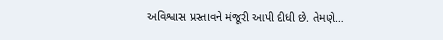અવિશ્વાસ પ્રસ્તાવને મંજૂરી આપી દીધી છે. તેમણે…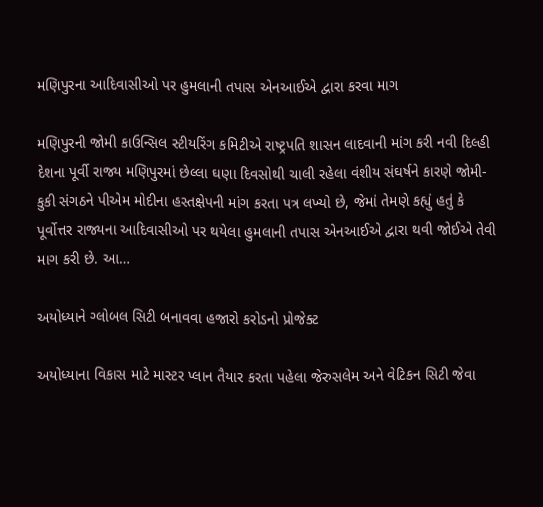મણિપુરના આદિવાસીઓ પર હુમલાની તપાસ એનઆઈએ દ્વારા કરવા માગ

મણિપુરની જોમી કાઉન્સિલ સ્ટીયરિંગ કમિટીએ રાષ્ટ્રપતિ શાસન લાદવાની માંગ કરી નવી દિલ્હી દેશના પૂર્વી રાજ્ય મણિપુરમાં છેલ્લા ઘણા દિવસોથી ચાલી રહેલા વંશીય સંઘર્ષને કારણે જોમી-કુકી સંગઠને પીએમ મોદીના હસ્તક્ષેપની માંગ કરતા પત્ર લખ્યો છે, જેમાં તેમણે કહ્યું હતું કે પૂર્વોત્તર રાજ્યના આદિવાસીઓ પર થયેલા હુમલાની તપાસ એનઆઈએ દ્વારા થવી જોઈએ તેવી માગ કરી છે. આ…

અયોધ્યાને ગ્લોબલ સિટી બનાવવા હજારો કરોડનો પ્રોજેક્ટ

અયોધ્યાના વિકાસ માટે માસ્ટર પ્લાન તૈયાર કરતા પહેલા જેરુસલેમ અને વેટિકન સિટી જેવા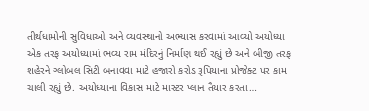તીર્થધામોની સુવિધાઓ અને વ્યવસ્થાનો અભ્યાસ કરવામાં આવ્યો અયોધ્યા એક તરફ અયોધ્યામાં ભવ્ય રામ મંદિરનું નિર્માણ થઈ રહ્યું છે અને બીજી તરફ શહેરને ગ્લોબલ સિટી બનાવવા માટે હજારો કરોડ રૂપિયાના પ્રોજેક્ટ પર કામ ચાલી રહ્યું છે. અયોધ્યાના વિકાસ માટે માસ્ટર પ્લાન તૈયાર કરતા…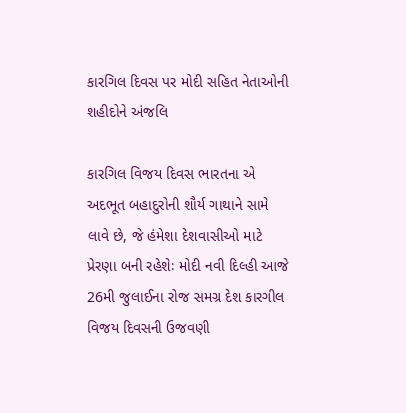કારગિલ દિવસ પર મોદી સહિત નેતાઓની શહીદોને અંજલિ

કારગિલ વિજય દિવસ ભારતના એ અદભૂત બહાદુરોની શૌર્ય ગાથાને સામે લાવે છે, જે હંમેશા દેશવાસીઓ માટે પ્રેરણા બની રહેશેઃ મોદી નવી દિલ્હી આજે 26મી જુલાઈના રોજ સમગ્ર દેશ કારગીલ વિજય દિવસની ઉજવણી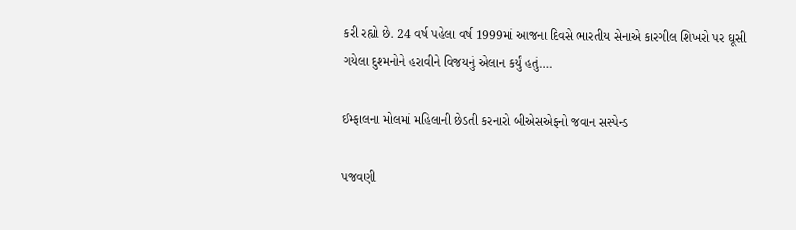કરી રહ્યો છે. 24 વર્ષ પહેલા વર્ષ 1999માં આજના દિવસે ભારતીય સેનાએ કારગીલ શિખરો પર ઘૂસી ગયેલા દુશ્મનોને હરાવીને વિજયનું એલાન કર્યું હતું….

ઈમ્ફાલના મોલમાં મહિલાની છેડતી કરનારો બીએસએફનો જવાન સસ્પેન્ડ

પજવણી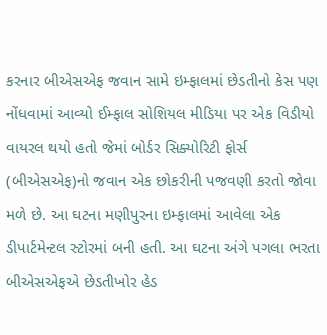કરનાર બીએસએફ જવાન સામે ઇમ્ફાલમાં છેડતીનો કેસ પણ નોંધવામાં આવ્યો ઈમ્ફાલ સોશિયલ મીડિયા પર એક વિડીયો વાયરલ થયો હતો જેમાં બોર્ડર સિક્યોરિટી ફોર્સ (બીએસએફ)નો જવાન એક છોકરીની પજવણી કરતો જોવા મળે છે. આ ઘટના મણીપુરના ઇમ્ફાલમાં આવેલા એક ડીપાર્ટમેન્ટલ સ્ટોરમાં બની હતી. આ ઘટના અંગે પગલા ભરતા બીએસએફએ છેડતીખોર હેડ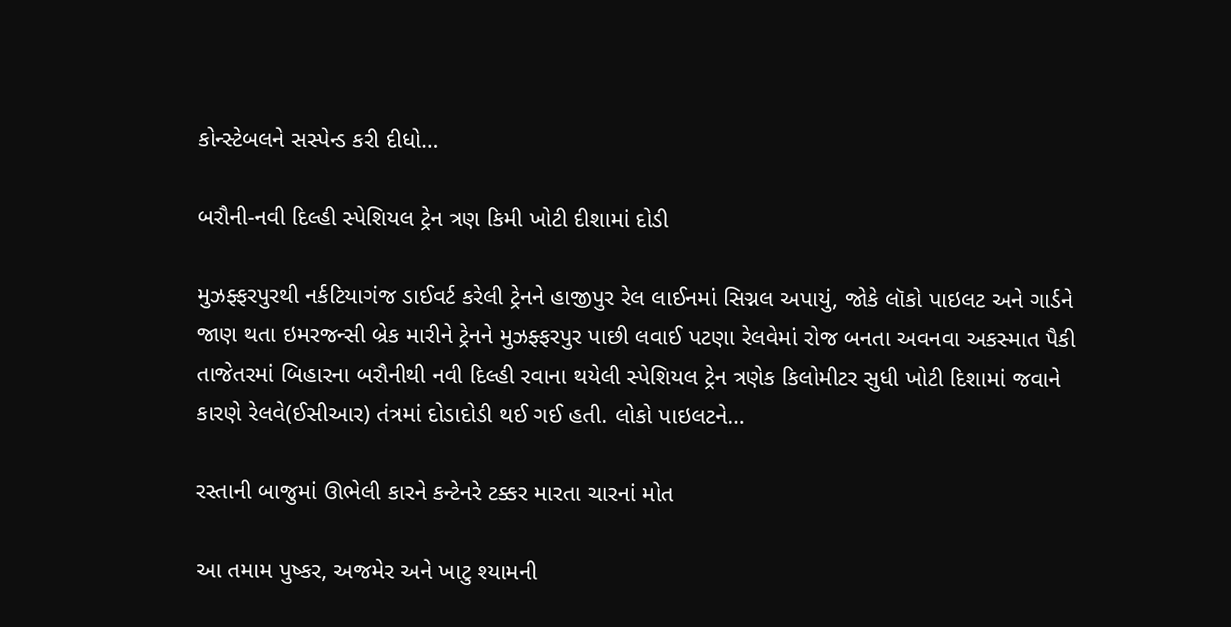કોન્સ્ટેબલને સસ્પેન્ડ કરી દીધો…

બરૌની-નવી દિલ્હી સ્પેશિયલ ટ્રેન ત્રણ કિમી ખોટી દીશામાં દોડી

મુઝફ્ફરપુરથી નર્કટિયાગંજ ડાઈવર્ટ કરેલી ટ્રેનને હાજીપુર રેલ લાઈનમાં સિગ્નલ અપાયું, જોકે લૉકો પાઇલટ અને ગાર્ડને જાણ થતા ઇમરજન્સી બ્રેક મારીને ટ્રેનને મુઝફ્ફરપુર પાછી લવાઈ પટણા રેલવેમાં રોજ બનતા અવનવા અકસ્માત પૈકી તાજેતરમાં બિહારના બરૌનીથી નવી દિલ્હી રવાના થયેલી સ્પેશિયલ ટ્રેન ત્રણેક કિલોમીટર સુધી ખોટી દિશામાં જવાને કારણે રેલવે(ઈસીઆર) તંત્રમાં દોડાદોડી થઈ ગઈ હતી. લોકો પાઇલટને…

રસ્તાની બાજુમાં ઊભેલી કારને કન્ટેનરે ટક્કર મારતા ચારનાં મોત

આ તમામ પુષ્કર, અજમેર અને ખાટુ શ્યામની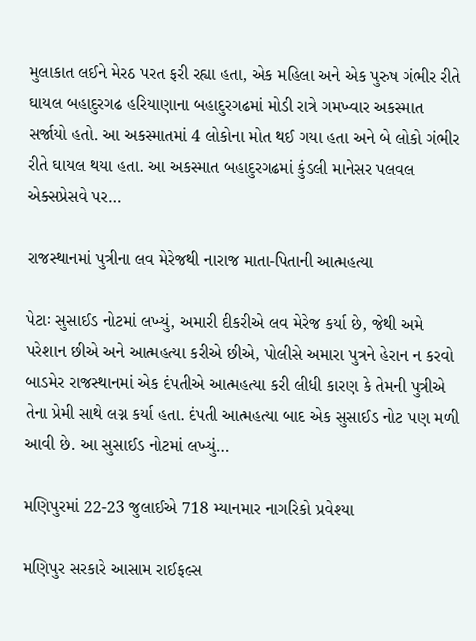મુલાકાત લઈને મેરઠ પરત ફરી રહ્યા હતા, એક મહિલા અને એક પુરુષ ગંભીર રીતે ઘાયલ બહાદુરગઢ હરિયાણાના બહાદુરગઢમાં મોડી રાત્રે ગમખ્વાર અકસ્માત સર્જાયો હતો. આ અકસ્માતમાં 4 લોકોના મોત થઈ ગયા હતા અને બે લોકો ગંભીર રીતે ઘાયલ થયા હતા. આ અકસ્માત બહાદુરગઢમાં કુંડલી માનેસર પલવલ એક્સપ્રેસવે પર…

રાજસ્થાનમાં પુત્રીના લવ મેરેજથી નારાજ માતા-પિતાની આત્મહત્યા

પેટાઃ સુસાઈડ નોટમાં લખ્યું, અમારી દીકરીએ લવ મેરેજ કર્યા છે, જેથી અમે પરેશાન છીએ અને આત્મહત્યા કરીએ છીએ, પોલીસે અમારા પુત્રને હેરાન ન કરવો બાડમેર રાજસ્થાનમાં એક દંપતીએ આત્મહત્યા કરી લીધી કારણ કે તેમની પુત્રીએ તેના પ્રેમી સાથે લગ્ન કર્યા હતા. દંપતી આત્મહત્યા બાદ એક સુસાઈડ નોટ પણ મળી આવી છે. આ સુસાઈડ નોટમાં લખ્યું…

મણિપુરમાં 22-23 જુલાઈએ 718 મ્યાનમાર નાગરિકો પ્રવેશ્યા

મણિપુર સરકારે આસામ રાઈફલ્સ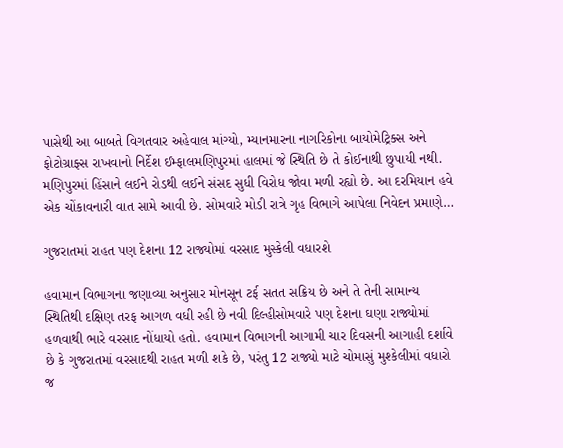પાસેથી આ બાબતે વિગતવાર અહેવાલ માંગ્યો, મ્યાનમારના નાગરિકોના બાયોમેટ્રિક્સ અને ફોટોગ્રાફ્સ રાખવાનો નિર્દેશ ઈમ્ફાલમણિપુરમાં હાલમાં જે સ્થિતિ છે તે કોઈનાથી છુપાયી નથી. મણિપુરમાં હિંસાને લઈને રોડથી લઈને સંસદ સુધી વિરોધ જોવા મળી રહ્યો છે. આ દરમિયાન હવે એક ચોંકાવનારી વાત સામે આવી છે. સોમવારે મોડી રાત્રે ગૃહ વિભાગે આપેલા નિવેદન પ્રમાણે…

ગુજરાતમાં રાહત પણ દેશના 12 રાજ્યોમાં વરસાદ મુસ્કેલી વધારશે

હવામાન વિભાગના જણાવ્યા અનુસાર મોનસૂન ટર્ફ સતત સક્રિય છે અને તે તેની સામાન્ય સ્થિતિથી દક્ષિણ તરફ આગળ વધી રહી છે નવી દિલ્હીસોમવારે પણ દેશના ઘણા રાજ્યોમાં હળવાથી ભારે વરસાદ નોંધાયો હતો. હવામાન વિભાગની આગામી ચાર દિવસની આગાહી દર્શાવે છે કે ગુજરાતમાં વરસાદથી રાહત મળી શકે છે, પરંતુ 12 રાજ્યો માટે ચોમાસું મુશ્કેલીમાં વધારો જ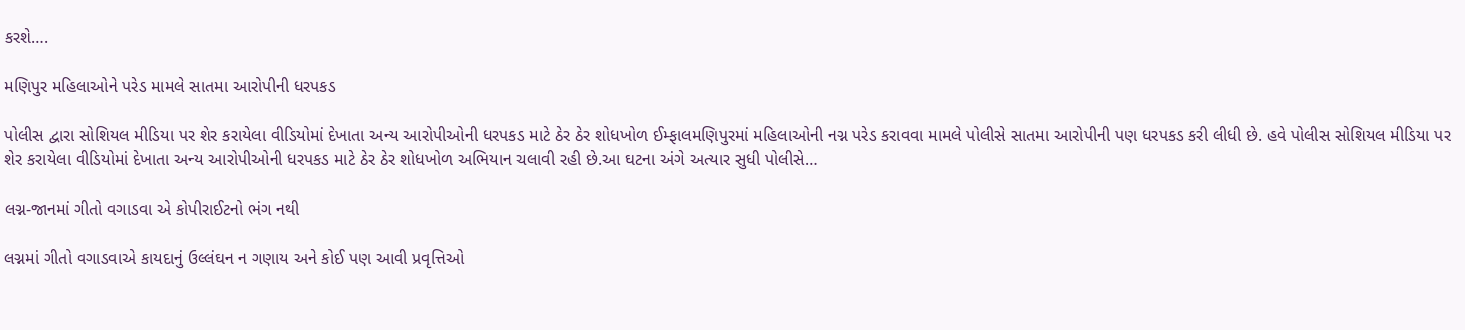કરશે….

મણિપુર મહિલાઓને પરેડ મામલે સાતમા આરોપીની ધરપકડ

પોલીસ દ્વારા સોશિયલ મીડિયા પર શેર કરાયેલા વીડિયોમાં દેખાતા અન્ય આરોપીઓની ધરપકડ માટે ઠેર ઠેર શોધખોળ ઈમ્ફાલમણિપુરમાં મહિલાઓની નગ્ન પરેડ કરાવવા મામલે પોલીસે સાતમા આરોપીની પણ ધરપકડ કરી લીધી છે. હવે પોલીસ સોશિયલ મીડિયા પર શેર કરાયેલા વીડિયોમાં દેખાતા અન્ય આરોપીઓની ધરપકડ માટે ઠેર ઠેર શોધખોળ અભિયાન ચલાવી રહી છે.આ ઘટના અંગે અત્યાર સુધી પોલીસે…

લગ્ન-જાનમાં ગીતો વગાડવા એ કોપીરાઈટનો ભંગ નથી

લગ્નમાં ગીતો વગાડવાએ કાયદાનું ઉલ્લંઘન ન ગણાય અને કોઈ પણ આવી પ્રવૃત્તિઓ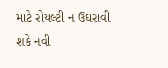માટે રોયલ્ટી ન ઉઘરાવી શકે નવી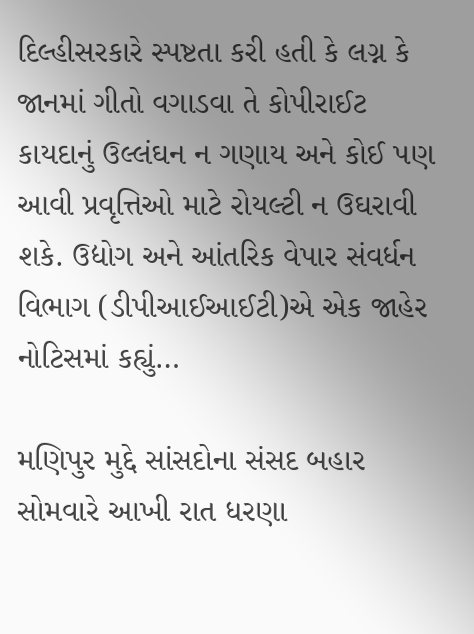દિલ્હીસરકારે સ્પષ્ટતા કરી હતી કે લગ્ન કે જાનમાં ગીતો વગાડવા તે કોપીરાઈટ કાયદાનું ઉલ્લંઘન ન ગણાય અને કોઈ પણ આવી પ્રવૃત્તિઓ માટે રોયલ્ટી ન ઉઘરાવી શકે. ઉદ્યોગ અને આંતરિક વેપાર સંવર્ધન વિભાગ (ડીપીઆઈઆઈટી)એ એક જાહેર નોટિસમાં કહ્યું…

મણિપુર મુદ્દે સાંસદોના સંસદ બહાર સોમવારે આખી રાત ધરણા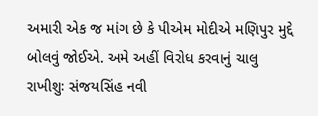અમારી એક જ માંગ છે કે પીએમ મોદીએ મણિપુર મુદ્દે બોલવું જોઈએ. અમે અહીં વિરોધ કરવાનું ચાલુ રાખીશુઃ સંજયસિંહ નવી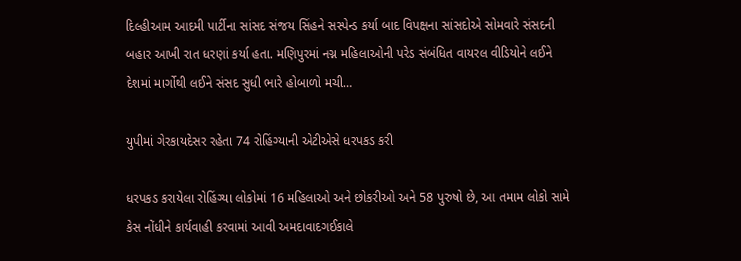દિલ્હીઆમ આદમી પાર્ટીના સાંસદ સંજય સિંહને સસ્પેન્ડ કર્યા બાદ વિપક્ષના સાંસદોએ સોમવારે સંસદની બહાર આખી રાત ધરણાં કર્યા હતા. મણિપુરમાં નગ્ન મહિલાઓની પરેડ સંબંધિત વાયરલ વીડિયોને લઈને દેશમાં માર્ગોથી લઈને સંસદ સુધી ભારે હોબાળો મચી…

યુપીમાં ગેરકાયદેસર રહેતા 74 રોહિંગ્યાની એટીએસે ધરપકડ કરી

ધરપકડ કરાયેલા રોહિંગ્યા લોકોમાં 16 મહિલાઓ અને છોકરીઓ અને 58 પુરુષો છે, આ તમામ લોકો સામે કેસ નોંધીને કાર્યવાહી કરવામાં આવી અમદાવાદગઈકાલે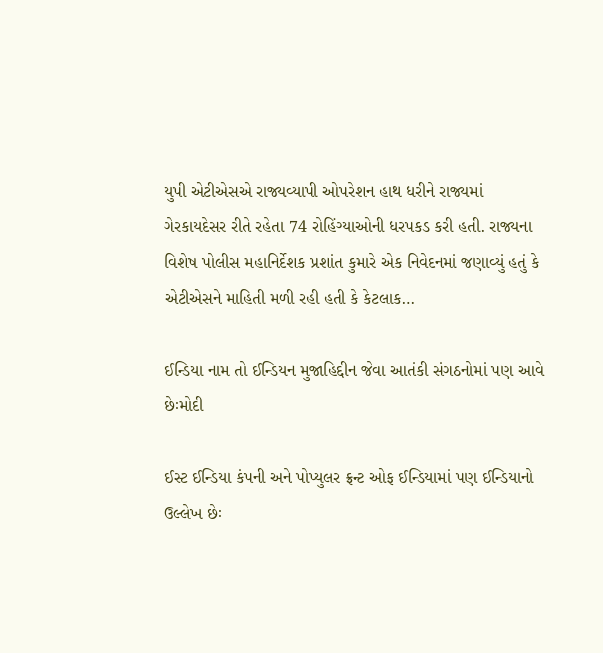યુપી એટીએસએ રાજ્યવ્યાપી ઓપરેશન હાથ ધરીને રાજ્યમાં ગેરકાયદેસર રીતે રહેતા 74 રોહિંગ્યાઓની ધરપકડ કરી હતી. રાજ્યના વિશેષ પોલીસ મહાનિર્દેશક પ્રશાંત કુમારે એક નિવેદનમાં જણાવ્યું હતું કે એટીએસને માહિતી મળી રહી હતી કે કેટલાક…

ઈન્ડિયા નામ તો ઈન્ડિયન મુજાહિદ્દીન જેવા આતંકી સંગઠનોમાં પણ આવે છેઃમોદી

ઈસ્ટ ઈન્ડિયા કંપની અને પોપ્યુલર ફ્રન્ટ ઓફ ઈન્ડિયામાં પણ ઈન્ડિયાનો ઉલ્લેખ છેઃ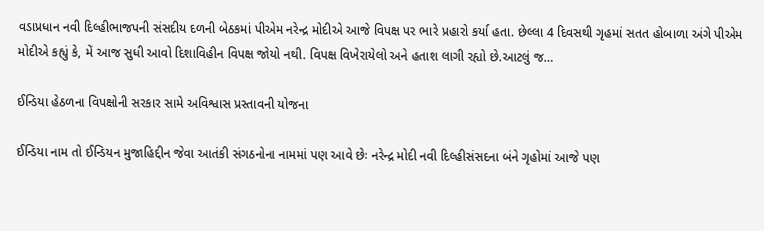વડાપ્રધાન નવી દિલ્હીભાજપની સંસદીય દળની બેઠકમાં પીએમ નરેન્દ્ર મોદીએ આજે વિપક્ષ પર ભારે પ્રહારો કર્યા હતા. છેલ્લા 4 દિવસથી ગૃહમાં સતત હોબાળા અંગે પીએમ મોદીએ કહ્યું કે, મેં આજ સુધી આવો દિશાવિહીન વિપક્ષ જોયો નથી. વિપક્ષ વિખેરાયેલો અને હતાશ લાગી રહ્યો છે.આટલું જ…

ઈન્ડિયા હેઠળના વિપક્ષોની સરકાર સામે અવિશ્વાસ પ્રસ્તાવની યોજના

ઈન્ડિયા નામ તો ઈન્ડિયન મુજાહિદ્દીન જેવા આતંકી સંગઠનોના નામમાં પણ આવે છેઃ નરેન્દ્ર મોદી નવી દિલ્હીસંસદના બંને ગૃહોમાં આજે પણ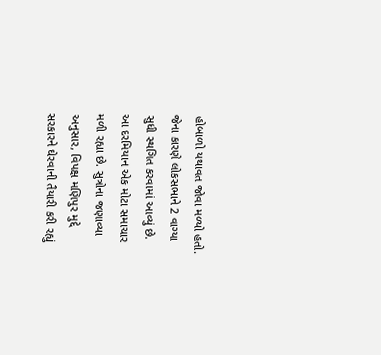હોબાળો યથાવત જોવા મળ્યો હતો. જેના કારણે લોકસભાને 2 વાગ્યા સુધી સ્થગિત કરવામાં આવ્યું છે. આ દરમિયાન એક મોટા સમાચાર મળી રહ્યા છે. સુત્રોના જણાવ્યા અનુસાર, વિપક્ષ મણિપુર મુદ્દે સરકારને ઘેરવાની તૈયારી કરી રહ્યું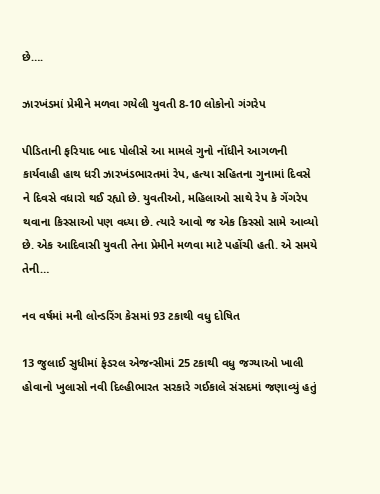છે….

ઝારખંડમાં પ્રેમીને મળવા ગયેલી યુવતી 8-10 લોકોનો ગંગરેપ

પીડિતાની ફરિયાદ બાદ પોલીસે આ મામલે ગુનો નોંધીને આગળની કાર્યવાહી હાથ ધરી ઝારખંડભારતમાં રેપ, હત્યા સહિતના ગુનામાં દિવસે ને દિવસે વધારો થઈ રહ્યો છે. યુવતીઓ, મહિલાઓ સાથે રેપ કે ગેંગરેપ થવાના કિસ્સાઓ પણ વધ્યા છે. ત્યારે આવો જ એક કિસ્સો સામે આવ્યો છે. એક આદિવાસી યુવતી તેના પ્રેમીને મળવા માટે પહોંચી હતી. એ સમયે તેની…

નવ વર્ષમાં મની લોન્ડરિંગ કેસમાં 93 ટકાથી વધુ દોષિત

13 જુલાઈ સુધીમાં ફેડરલ એજન્સીમાં 25 ટકાથી વધુ જગ્યાઓ ખાલી હોવાનો ખુલાસો નવી દિલ્હીભારત સરકારે ગઈકાલે સંસદમાં જણાવ્યું હતું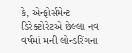કે, એન્ફોર્સમેન્ટ ડિરેક્ટોરેટએ છેલ્લા નવ વર્ષમાં મની લોન્ડરિંગના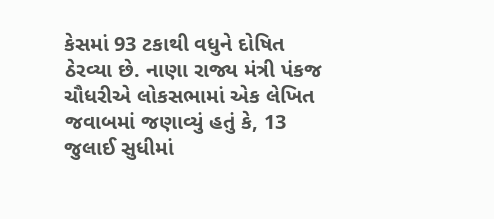કેસમાં 93 ટકાથી વધુને દોષિત ઠેરવ્યા છે. નાણા રાજ્ય મંત્રી પંકજ ચૌધરીએ લોકસભામાં એક લેખિત જવાબમાં જણાવ્યું હતું કે, 13 જુલાઈ સુધીમાં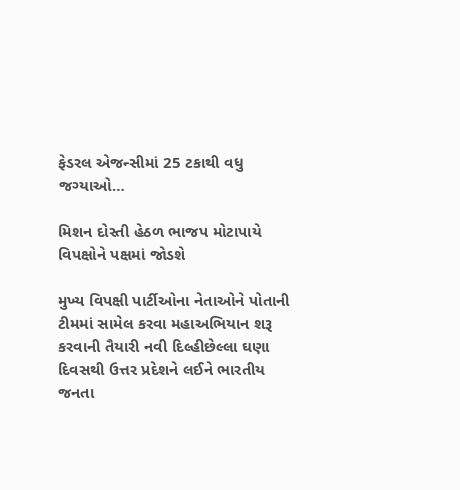ફેડરલ એજન્સીમાં 25 ટકાથી વધુ જગ્યાઓ…

મિશન દોસ્તી હેઠળ ભાજપ મોટાપાયે વિપક્ષોને પક્ષમાં જોડશે

મુખ્ય વિપક્ષી પાર્ટીઓના નેતાઓને પોતાની ટીમમાં સામેલ કરવા મહાઅભિયાન શરૂ કરવાની તૈયારી નવી દિલ્હીછેલ્લા ઘણા દિવસથી ઉત્તર પ્રદેશને લઈને ભારતીય જનતા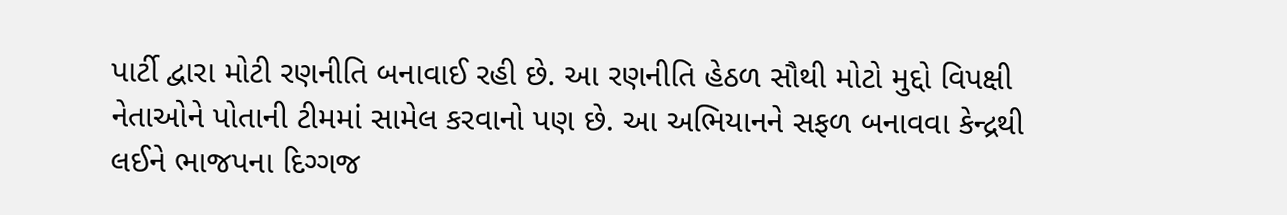પાર્ટી દ્વારા મોટી રણનીતિ બનાવાઈ રહી છે. આ રણનીતિ હેઠળ સૌથી મોટો મુદ્દો વિપક્ષી નેતાઓને પોતાની ટીમમાં સામેલ કરવાનો પણ છે. આ અભિયાનને સફળ બનાવવા કેન્દ્રથી લઈને ભાજપના દિગ્ગજ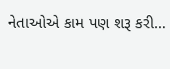નેતાઓએ કામ પણ શરૂ કરી…